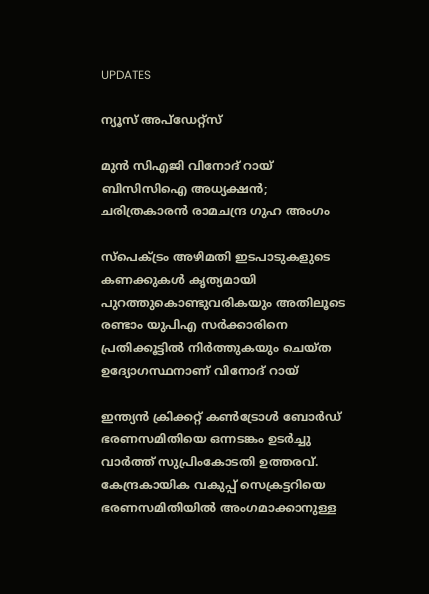UPDATES

ന്യൂസ് അപ്ഡേറ്റ്സ്

മുന്‍ സിഎജി വിനോദ് റായ് ബിസിസിഐ അധ്യക്ഷന്‍; ചരിത്രകാരന്‍ രാമചന്ദ്ര ഗുഹ അംഗം

സ്‌പെക്ട്രം അഴിമതി ഇടപാടുകളുടെ കണക്കുകള്‍ കൃത്യമായി പുറത്തുകൊണ്ടുവരികയും അതിലൂടെ രണ്ടാം യുപിഎ സര്‍ക്കാരിനെ പ്രതിക്കൂട്ടില്‍ നിര്‍ത്തുകയും ചെയ്ത ഉദ്യോഗസ്ഥനാണ് വിനോദ് റായ്

ഇന്ത്യന്‍ ക്രിക്കറ്റ് കണ്‍ട്രോള്‍ ബോര്‍ഡ്‌ ഭരണസമിതിയെ ഒന്നടങ്കം ഉടര്‍ച്ചു വാര്‍ത്ത് സുപ്രിംകോടതി ഉത്തരവ്. കേന്ദ്രകായിക വകുപ്പ് സെക്രട്ടറിയെ ഭരണസമിതിയില്‍ അംഗമാക്കാനുള്ള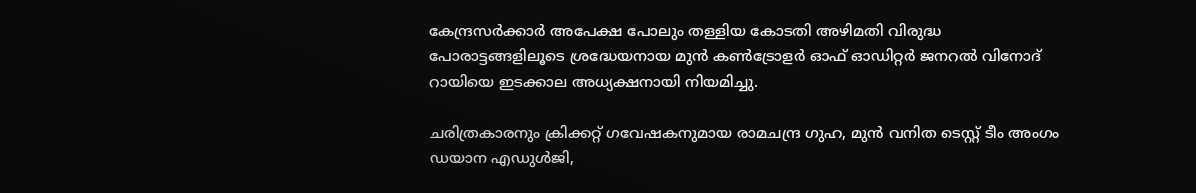കേന്ദ്രസര്‍ക്കാര്‍ അപേക്ഷ പോലും തള്ളിയ കോടതി അഴിമതി വിരുദ്ധ പോരാട്ടങ്ങളിലൂടെ ശ്രദ്ധേയനായ മുന്‍ കണ്‍ട്രോളര്‍ ഓഫ് ഓഡിറ്റര്‍ ജനറല്‍ വിനോദ് റായിയെ ഇടക്കാല അധ്യക്ഷനായി നിയമിച്ചു.

ചരിത്രകാരനും ക്രിക്കറ്റ് ഗവേഷകനുമായ രാമചന്ദ്ര ഗുഹ, മുന്‍ വനിത ടെസ്റ്റ് ടീം അംഗം ഡയാന എഡുള്‍ജി,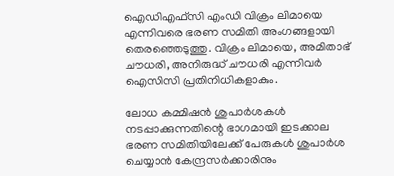ഐഡിഎഫ്‌സി എംഡി വിക്രം ലിമായെ എന്നിവരെ ഭരണ സമിതി അംഗങ്ങളായി തെരഞ്ഞെടുത്തു. വിക്രം ലിമായെ, അമിതാഭ് ചൗധരി, അനിരുദ്ധ് ചൗധരി എന്നിവര്‍ ഐസിസി പ്രതിനിധികളാകും.

ലോധ കമ്മിഷന്‍ ശുപാര്‍ശകള്‍ നടപ്പാക്കുന്നതിന്റെ ഭാഗമായി ഇടക്കാല ഭരണ സമിതിയിലേക്ക് പേരുകള്‍ ശുപാര്‍ശ ചെയ്യാന്‍ കേന്ദ്രസര്‍ക്കാരിനും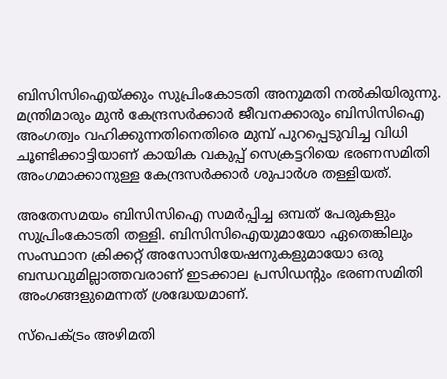ബിസിസിഐയ്ക്കും സുപ്രിംകോടതി അനുമതി നല്‍കിയിരുന്നു. മന്ത്രിമാരും മുന്‍ കേന്ദ്രസര്‍ക്കാര്‍ ജീവനക്കാരും ബിസിസിഐ അംഗത്വം വഹിക്കുന്നതിനെതിരെ മുമ്പ് പുറപ്പെടുവിച്ച വിധി ചൂണ്ടിക്കാട്ടിയാണ് കായിക വകുപ്പ് സെക്രട്ടറിയെ ഭരണസമിതി അംഗമാക്കാനുള്ള കേന്ദ്രസര്‍ക്കാര്‍ ശുപാര്‍ശ തള്ളിയത്.

അതേസമയം ബിസിസിഐ സമര്‍പ്പിച്ച ഒമ്പത് പേരുകളും സുപ്രിംകോടതി തള്ളി. ബിസിസിഐയുമായോ ഏതെങ്കിലും സംസ്ഥാന ക്രിക്കറ്റ് അസോസിയേഷനുകളുമായോ ഒരു ബന്ധവുമില്ലാത്തവരാണ് ഇടക്കാല പ്രസിഡന്റും ഭരണസമിതി അംഗങ്ങളുമെന്നത് ശ്രദ്ധേയമാണ്.

സ്‌പെക്ട്രം അഴിമതി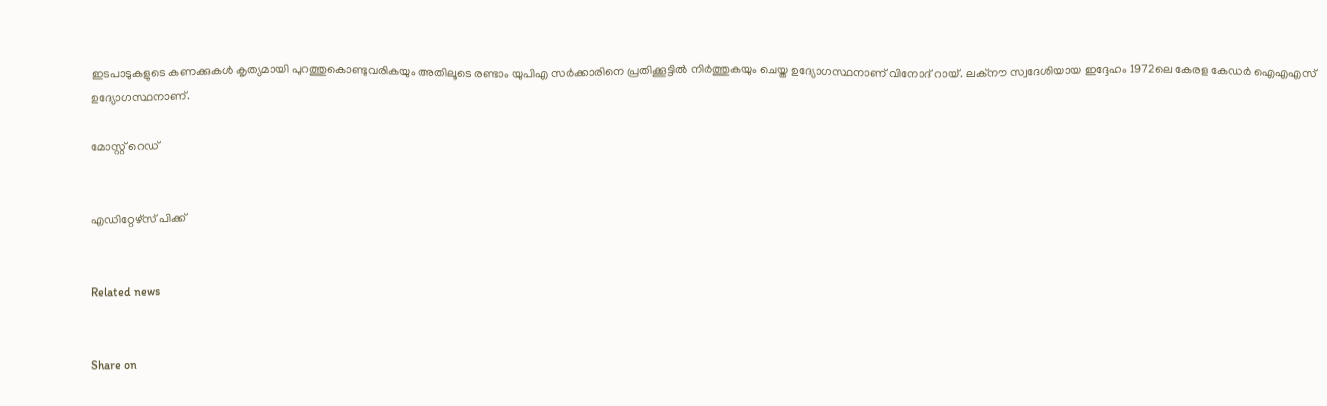ഇടപാടുകളുടെ കണക്കുകള്‍ കൃത്യമായി പുറത്തുകൊണ്ടുവരികയും അതിലൂടെ രണ്ടാം യുപിഎ സര്‍ക്കാരിനെ പ്രതിക്കൂട്ടില്‍ നിര്‍ത്തുകയും ചെയ്ത ഉദ്യോഗസ്ഥനാണ് വിനോദ് റായ്. ലക്‌നൗ സ്വദേശിയായ ഇദ്ദേഹം 1972ലെ കേരള കേഡര്‍ ഐഎഎസ് ഉദ്യോഗസ്ഥനാണ്.

മോസ്റ്റ് റെഡ്


എഡിറ്റേഴ്സ് പിക്ക്


Related news


Share on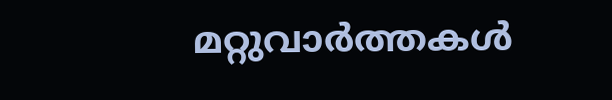മറ്റുവാര്‍ത്തകള്‍